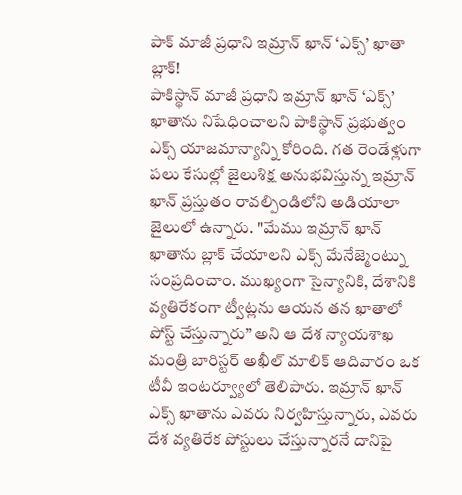పాక్ మాజీ ప్రధాని ఇమ్రాన్ ఖాన్ ‘ఎక్స్’ ఖాతా బ్లాక్!
పాకిస్థాన్ మాజీ ప్రధాని ఇమ్రాన్ ఖాన్ ‘ఎక్స్’ ఖాతాను నిషేధించాలని పాకిస్థాన్ ప్రభుత్వం ఎక్స్ యాజమాన్యాన్ని కోరింది. గత రెండేళ్లుగా పలు కేసుల్లో జైలుశిక్ష అనుభవిస్తున్న ఇమ్రాన్ ఖాన్ ప్రస్తుతం రావల్పిండిలోని అడియాలా జైలులో ఉన్నారు. "మేము ఇమ్రాన్ ఖాన్ ఖాతాను బ్లాక్ చేయాలని ఎక్స్ మేనేజ్మెంట్ను సంప్రదించాం. ముఖ్యంగా సైన్యానికి, దేశానికి వ్యతిరేకంగా ట్వీట్లను ఆయన తన ఖాతాలో పోస్ట్ చేస్తున్నారు” అని ఆ దేశ న్యాయశాఖ మంత్రి బారిస్టర్ అఖీల్ మాలిక్ ఆదివారం ఒక టీవీ ఇంటర్వ్యూలో తెలిపారు. ఇమ్రాన్ ఖాన్ ఎక్స్ ఖాతాను ఎవరు నిర్వహిస్తున్నారు, ఎవరు దేశ వ్యతిరేక పోస్టులు చేస్తున్నారనే దానిపై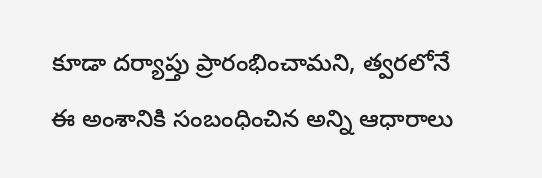కూడా దర్యాప్తు ప్రారంభించామని, త్వరలోనే ఈ అంశానికి సంబంధించిన అన్ని ఆధారాలు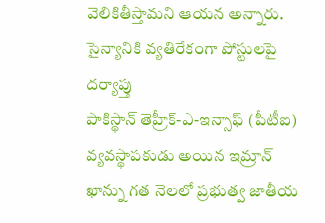వెలికితీస్తామని ఆయన అన్నారు.
సైన్యానికి వ్యతిరేకంగా పోస్టులపై దర్యాప్తు
పాకిస్థాన్ తెహ్రీక్-ఎ-ఇన్సాఫ్ (పీటీఐ) వ్యవస్థాపకుడు అయిన ఇమ్రాన్ ఖాన్ను గత నెలలో ప్రభుత్వ జాతీయ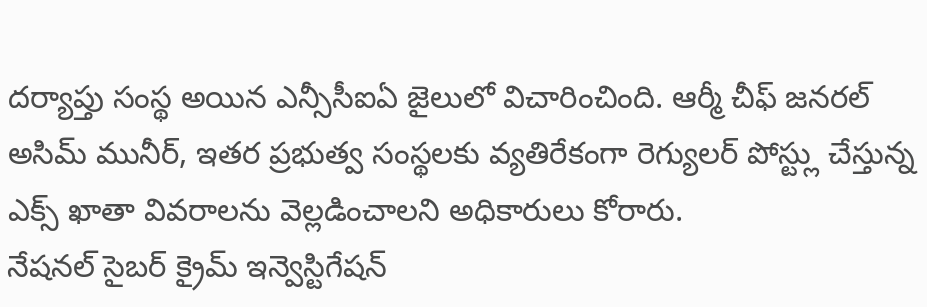దర్యాప్తు సంస్థ అయిన ఎన్సీసీఐఏ జైలులో విచారించింది. ఆర్మీ చీఫ్ జనరల్ అసిమ్ మునీర్, ఇతర ప్రభుత్వ సంస్థలకు వ్యతిరేకంగా రెగ్యులర్ పోస్ట్లు చేస్తున్న ఎక్స్ ఖాతా వివరాలను వెల్లడించాలని అధికారులు కోరారు.
నేషనల్ సైబర్ క్రైమ్ ఇన్వెస్టిగేషన్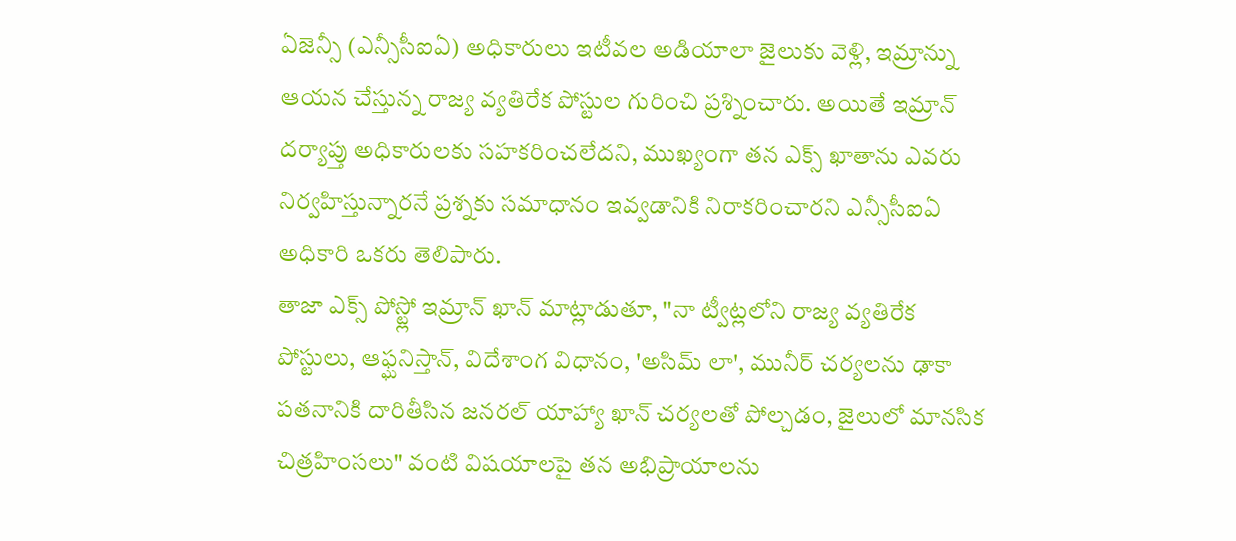ఏజెన్సీ (ఎన్సీసీఐఏ) అధికారులు ఇటీవల అడియాలా జైలుకు వెళ్లి, ఇమ్రాన్ను ఆయన చేస్తున్న రాజ్య వ్యతిరేక పోస్టుల గురించి ప్రశ్నించారు. అయితే ఇమ్రాన్ దర్యాప్తు అధికారులకు సహకరించలేదని, ముఖ్యంగా తన ఎక్స్ ఖాతాను ఎవరు నిర్వహిస్తున్నారనే ప్రశ్నకు సమాధానం ఇవ్వడానికి నిరాకరించారని ఎన్సీసీఐఏ అధికారి ఒకరు తెలిపారు.
తాజా ఎక్స్ పోస్ట్లో ఇమ్రాన్ ఖాన్ మాట్లాడుతూ, "నా ట్వీట్లలోని రాజ్య వ్యతిరేక పోస్టులు, ఆఫ్ఘనిస్తాన్, విదేశాంగ విధానం, 'అసిమ్ లా', మునీర్ చర్యలను ఢాకా పతనానికి దారితీసిన జనరల్ యాహ్యా ఖాన్ చర్యలతో పోల్చడం, జైలులో మానసిక చిత్రహింసలు" వంటి విషయాలపై తన అభిప్రాయాలను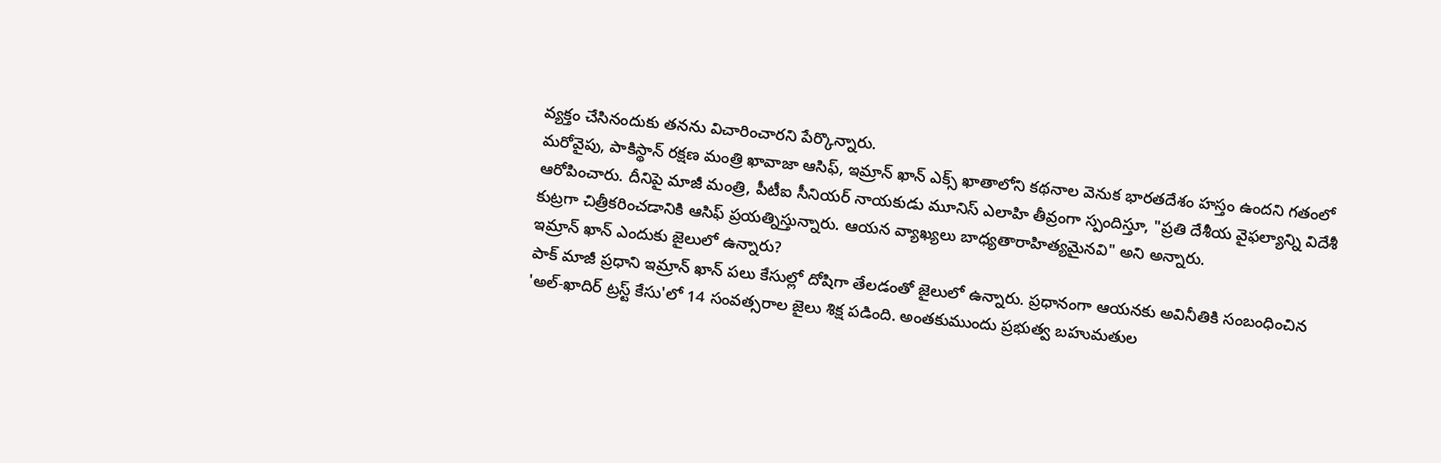వ్యక్తం చేసినందుకు తనను విచారించారని పేర్కొన్నారు.
మరోవైపు, పాకిస్థాన్ రక్షణ మంత్రి ఖావాజా ఆసిఫ్, ఇమ్రాన్ ఖాన్ ఎక్స్ ఖాతాలోని కథనాల వెనుక భారతదేశం హస్తం ఉందని గతంలో ఆరోపించారు. దీనిపై మాజీ మంత్రి, పీటీఐ సీనియర్ నాయకుడు మూనిస్ ఎలాహి తీవ్రంగా స్పందిస్తూ, "ప్రతి దేశీయ వైఫల్యాన్ని విదేశీ కుట్రగా చిత్రీకరించడానికి ఆసిఫ్ ప్రయత్నిస్తున్నారు. ఆయన వ్యాఖ్యలు బాధ్యతారాహిత్యమైనవి" అని అన్నారు.
ఇమ్రాన్ ఖాన్ ఎందుకు జైలులో ఉన్నారు?
పాక్ మాజీ ప్రధాని ఇమ్రాన్ ఖాన్ పలు కేసుల్లో దోషిగా తేలడంతో జైలులో ఉన్నారు. ప్రధానంగా ఆయనకు అవినీతికి సంబంధించిన 'అల్-ఖాదిర్ ట్రస్ట్ కేసు'లో 14 సంవత్సరాల జైలు శిక్ష పడింది. అంతకుముందు ప్రభుత్వ బహుమతుల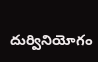దుర్వినియోగం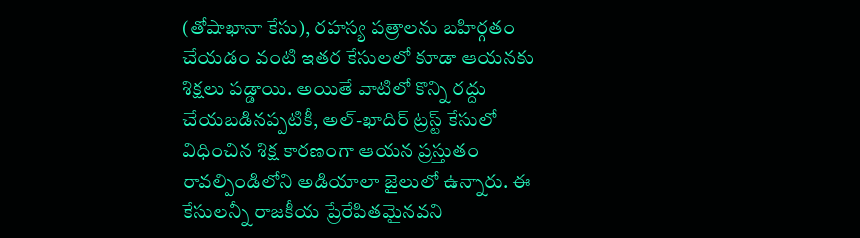(తోషాఖానా కేసు), రహస్య పత్రాలను బహిర్గతం చేయడం వంటి ఇతర కేసులలో కూడా ఆయనకు శిక్షలు పడ్డాయి. అయితే వాటిలో కొన్ని రద్దు చేయబడినప్పటికీ, అల్-ఖాదిర్ ట్రస్ట్ కేసులో విధించిన శిక్ష కారణంగా ఆయన ప్రస్తుతం రావల్పిండిలోని అడియాలా జైలులో ఉన్నారు. ఈ కేసులన్నీ రాజకీయ ప్రేరేపితమైనవని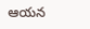ఆయన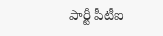పార్టీ పీటీఐ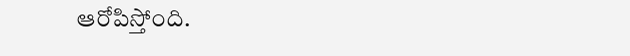ఆరోపిస్తోంది.